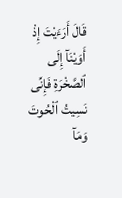قَالَ أَرَءَيْتَ إِذْ أَوَيْنَآ إِلَى ٱلصَّخْرَةِ فَإِنِّى نَسِيتُ ٱلْحُوتَ وَمَآ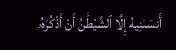أَنسَىٰنِيهُ إِلَّا ٱلشَّيْطَٰنُ أَنْ أَذْكُرَهُۥ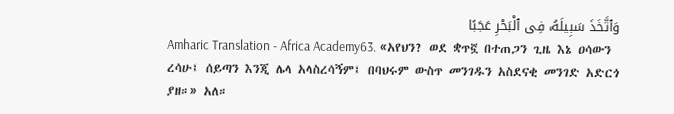وَٱتَّخَذَ سَبِيلَهُۥ فِى ٱلْبَحْرِ عَجَبًا
Amharic Translation - Africa Academy63. «አየህን? ወደ ቋጥኟ በተጠጋን ጊዜ እኔ ዐሳውን ረሳሁ፤ ሰይጣን እንጂ ሌላ አላስረሳኝም፤ በባህሩም ውስጥ መንገዱን አስደናቂ መንገድ አድርጎ ያዘ።» አለ።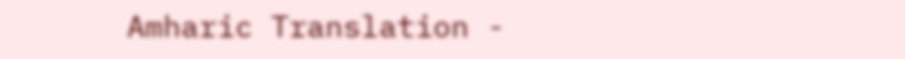Amharic Translation -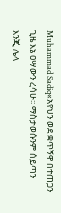Muhammad Sadiq«አየህን ወደ ቋጥኝዋ በተጠጋን ጊዜ እኔ ዐሣውን ረሳሁ፡፡ ማስታወሱንም ሰይጣን እንጂ ሌላ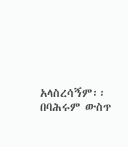አላስረሳኝም፡፡ በባሕሩም ውስጥ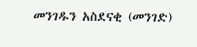መንገዱን አስደናቂ (መንገድ)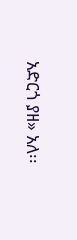አድርጎ ያዘ» አለ፡፡